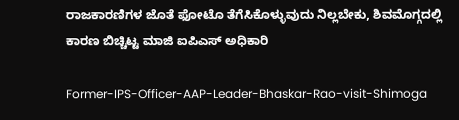ರಾಜಕಾರಣಿಗಳ ಜೊತೆ ಫೋಟೊ ತೆಗೆಸಿಕೊಳ್ಳುವುದು ನಿಲ್ಲಬೇಕು, ಶಿವಮೊಗ್ಗದಲ್ಲಿ ಕಾರಣ ಬಿಚ್ಚಿಟ್ಟ ಮಾಜಿ ಐಪಿಎಸ್ ಅಧಿಕಾರಿ

Former-IPS-Officer-AAP-Leader-Bhaskar-Rao-visit-Shimoga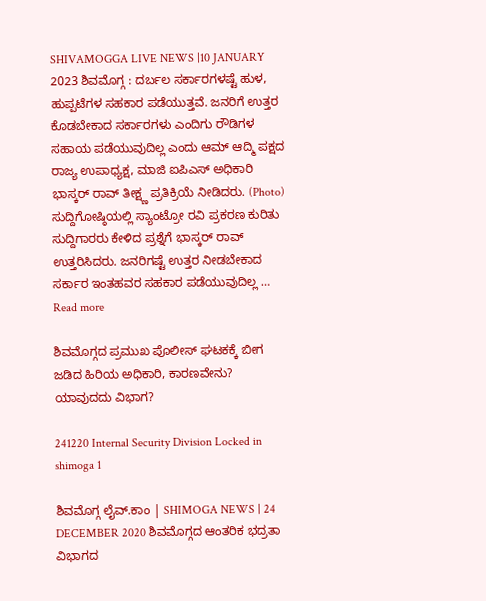SHIVAMOGGA LIVE NEWS |10 JANUARY 2023 ಶಿವಮೊಗ್ಗ : ದರ್ಬಲ ಸರ್ಕಾರಗಳಷ್ಟೆ ಹುಳ, ಹುಪ್ಪಟೆಗಳ ಸಹಕಾರ ಪಡೆಯುತ್ತವೆ. ಜನರಿಗೆ ಉತ್ತರ ಕೊಡಬೇಕಾದ ಸರ್ಕಾರಗಳು ಎಂದಿಗು ರೌಡಿಗಳ ಸಹಾಯ ಪಡೆಯುವುದಿಲ್ಲ ಎಂದು ಆಮ್ ಆದ್ಮಿ ಪಕ್ಷದ ರಾಜ್ಯ ಉಪಾಧ್ಯಕ್ಷ, ಮಾಜಿ ಐಪಿಎಸ್ ಅಧಿಕಾರಿ ಭಾಸ್ಕರ್ ರಾವ್ ತೀಕ್ಷ್ಣ ಪ್ರತಿಕ್ರಿಯೆ ನೀಡಿದರು. (Photo) ಸುದ್ದಿಗೋಷ್ಠಿಯಲ್ಲಿ ಸ್ಯಾಂಟ್ರೋ ರವಿ ಪ್ರಕರಣ ಕುರಿತು ಸುದ್ದಿಗಾರರು ಕೇಳಿದ ಪ್ರಶ್ನೆಗೆ ಭಾಸ್ಕರ್ ರಾವ್ ಉತ್ತರಿಸಿದರು. ಜನರಿಗಷ್ಟೆ ಉತ್ತರ ನೀಡಬೇಕಾದ ಸರ್ಕಾರ ಇಂತಹವರ ಸಹಕಾರ ಪಡೆಯುವುದಿಲ್ಲ … Read more

ಶಿವಮೊಗ್ಗದ ಪ್ರಮುಖ ಪೊಲೀಸ್ ಘಟಕಕ್ಕೆ ಬೀಗ ಜಡಿದ ಹಿರಿಯ ಅಧಿಕಾರಿ, ಕಾರಣವೇನು? ಯಾವುದದು ವಿಭಾಗ?

241220 Internal Security Division Locked in shimoga 1

ಶಿವಮೊಗ್ಗ ಲೈವ್.ಕಾಂ | SHIMOGA NEWS | 24 DECEMBER 2020 ಶಿವಮೊಗ್ಗದ ಆಂತರಿಕ ಭದ್ರತಾ ವಿಭಾಗದ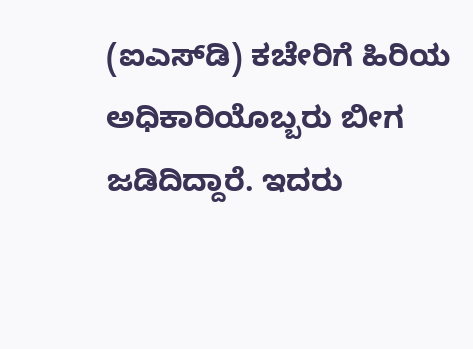(ಐಎಸ್‍ಡಿ) ಕಚೇರಿಗೆ ಹಿರಿಯ ಅಧಿಕಾರಿಯೊಬ್ಬರು ಬೀಗ ಜಡಿದಿದ್ದಾರೆ. ಇದರು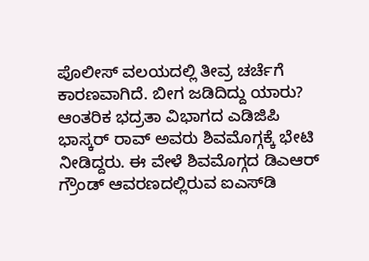ಪೊಲೀಸ್ ವಲಯದಲ್ಲಿ ತೀವ್ರ ಚರ್ಚೆಗೆ ಕಾರಣವಾಗಿದೆ. ಬೀಗ ಜಡಿದಿದ್ದು ಯಾರು? ಆಂತರಿಕ ಭದ್ರತಾ ವಿಭಾಗದ ಎಡಿಜಿಪಿ ಭಾಸ್ಕರ್ ರಾವ್ ಅವರು ಶಿವಮೊಗ್ಗಕ್ಕೆ ಭೇಟಿ ನೀಡಿದ್ದರು. ಈ ವೇಳೆ ಶಿವಮೊಗ್ಗದ ಡಿಎಆರ್ ಗ್ರೌಂಡ್‍ ಆವರಣದಲ್ಲಿರುವ ಐಎಸ್‍ಡಿ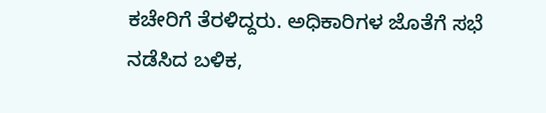ಕಚೇರಿಗೆ ತೆರಳಿದ್ದರು. ಅಧಿಕಾರಿಗಳ ಜೊತೆಗೆ ಸಭೆ ನಡೆಸಿದ ಬಳಿಕ,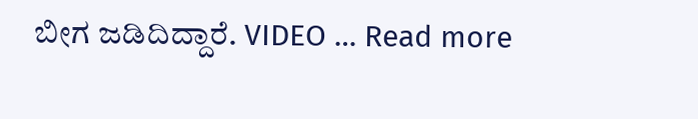ಬೀಗ ಜಡಿದಿದ್ದಾರೆ. VIDEO … Read more